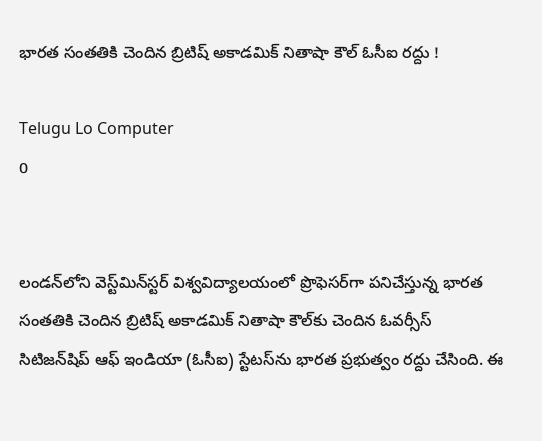భారత సంతతికి చెందిన బ్రిటిష్ అకాడమిక్ నితాషా కౌల్‌ ఓసీఐ రద్దు !

Telugu Lo Computer
0


లండన్‌లోని వెస్ట్‌మిన్‌స్టర్ విశ్వవిద్యాలయంలో ప్రొఫెసర్‌గా పనిచేస్తున్న భారత సంతతికి చెందిన బ్రిటిష్ అకాడమిక్ నితాషా కౌల్‌కు చెందిన ఓవర్సీస్ సిటిజన్‌షిప్ ఆఫ్ ఇండియా (ఓసీఐ) స్టేటస్‌ను భారత ప్రభుత్వం రద్దు చేసింది. ఈ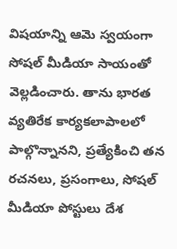విషయాన్ని ఆమె స్వయంగా సోషల్ మీడియా సాయంతో వెల్లడించారు. తాను భారత వ్యతిరేక కార్యకలాపాలలో పాల్గొన్నానని, ప్రత్యేకించి తన రచనలు, ప్రసంగాలు, సోషల్ మీడియా పోస్టులు దేశ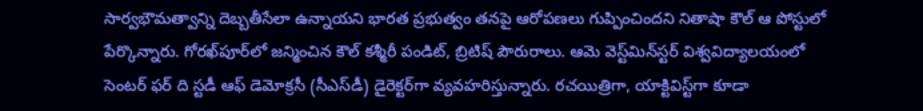సార్వభౌమత్వాన్ని దెబ్బతీసేలా ఉన్నాయని భారత ప్రభుత్వం తనపై ఆరోపణలు గుప్పించిందని నితాషా కౌల్‌ ఆ పోస్టులో పేర్కొన్నారు. గోరఖ్‌పూర్‌లో జన్మించిన కౌల్‌ కశ్మీరీ పండిట్, బ్రిటిష్ పౌరురాలు. ఆమె వెస్ట్‌మిన్‌స్టర్ విశ్వవిద్యాలయంలో సెంటర్ ఫర్ ది స్టడీ ఆఫ్ డెమోక్రసీ (సీఎస్‌డీ) డైరెక్టర్‌గా వ్యవహరిస్తున్నారు. రచయిత్రిగా, యాక్టివిస్ట్‌గా కూడా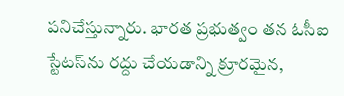పనిచేస్తున్నారు. భారత ప్రభుత్వం తన ఓసీఐ స్టేటస్‌ను రద్దు చేయడాన్ని క్రూరమైన,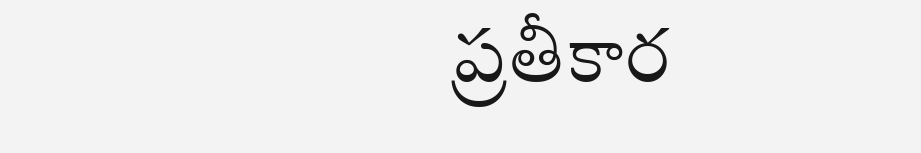ప్రతీకార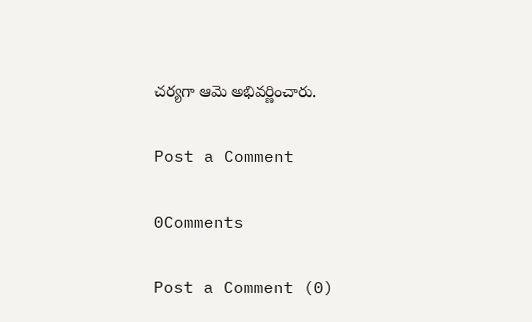చర్యగా ఆమె అభివర్ణించారు.

Post a Comment

0Comments

Post a Comment (0)